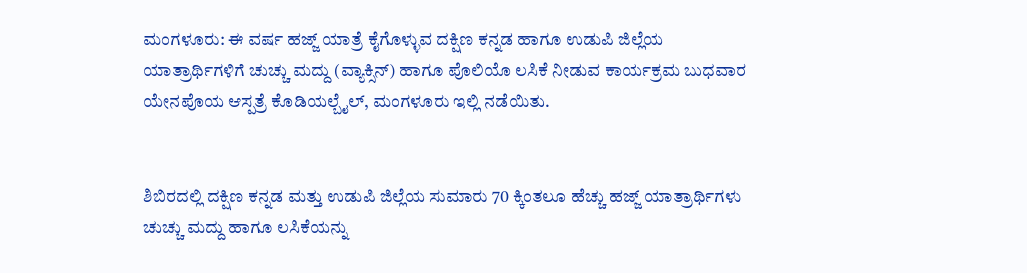ಮಂಗಳೂರು: ಈ ವರ್ಷ ಹಜ್ಜ್ ಯಾತ್ರೆ ಕೈಗೊಳ್ಳುವ ದಕ್ಷಿಣ ಕನ್ನಡ ಹಾಗೂ ಉಡುಪಿ ಜಿಲ್ಲೆಯ ಯಾತ್ರಾರ್ಥಿಗಳಿಗೆ ಚುಚ್ಚು ಮದ್ದು (ವ್ಯಾಕ್ಸಿನ್) ಹಾಗೂ ಪೊಲಿಯೊ ಲಸಿಕೆ ನೀಡುವ ಕಾರ್ಯಕ್ರಮ ಬುಧವಾರ ಯೇನಪೊಯ ಆಸ್ಪತ್ರೆ ಕೊಡಿಯಲ್ಬೈಲ್, ಮಂಗಳೂರು ಇಲ್ಲಿ ನಡೆಯಿತು.


ಶಿಬಿರದಲ್ಲಿ ದಕ್ಷಿಣ ಕನ್ನಡ ಮತ್ತು ಉಡುಪಿ ಜಿಲ್ಲೆಯ ಸುಮಾರು 70 ಕ್ಕಿಂತಲೂ ಹೆಚ್ಚು ಹಜ್ಜ್ ಯಾತ್ರಾರ್ಥಿಗಳು ಚುಚ್ಚು ಮದ್ದು ಹಾಗೂ ಲಸಿಕೆಯನ್ನು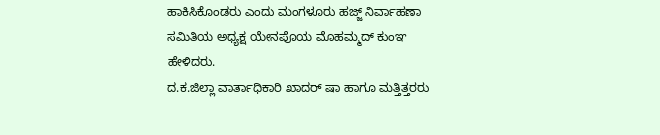ಹಾಕಿಸಿಕೊಂಡರು ಎಂದು ಮಂಗಳೂರು ಹಜ್ಜ್ ನಿರ್ವಾಹಣಾ ಸಮಿತಿಯ ಅಧ್ಯಕ್ಷ ಯೇನಪೊಯ ಮೊಹಮ್ಮದ್ ಕುಂಞ ಹೇಳಿದರು.
ದ.ಕ.ಜಿಲ್ಲಾ ವಾರ್ತಾಧಿಕಾರಿ ಖಾದರ್ ಷಾ ಹಾಗೂ ಮತ್ತಿತ್ತರರು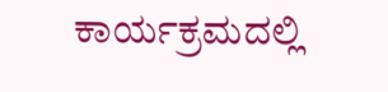ಕಾರ್ಯಕ್ರಮದಲ್ಲಿ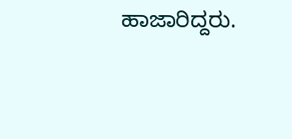ಹಾಜಾರಿದ್ದರು.